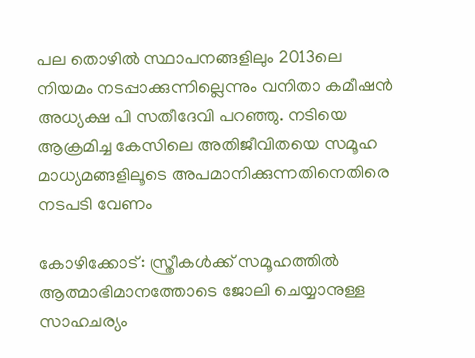പല തൊഴില്‍ സ്ഥാപനങ്ങളിലും 2013ലെ നിയമം നടപ്പാക്കുന്നില്ലെന്നും വനിതാ കമീഷന്‍ അധ്യക്ഷ പി സതീദേവി പറഞ്ഞു. നടിയെ ആക്രമിച്ച കേസിലെ അതിജീവിതയെ സമൂഹ മാധ്യമങ്ങളിലൂടെ അപമാനിക്കുന്നതിനെതിരെ നടപടി വേണം

കോഴിക്കോട്: സ്ത്രീകള്‍ക്ക് സമൂഹത്തില്‍ ആത്മാഭിമാനത്തോടെ ജോലി ചെയ്യാനുള്ള സാഹചര്യം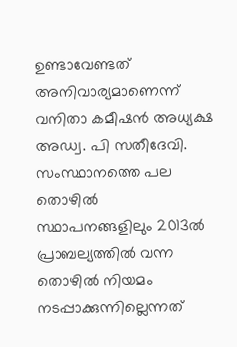ഉണ്ടാവേണ്ടത് അനിവാര്യമാണെന്ന് വനിതാ കമീഷന്‍ അധ്യക്ഷ അഡ്വ. പി സതീദേവി. സംസ്ഥാനത്തെ പല തൊഴില്‍ സ്ഥാപനങ്ങളിലും 2013ല്‍ പ്രാബല്യത്തില്‍ വന്ന തൊഴില്‍ നിയമം നടപ്പാക്കുന്നില്ലെന്നത്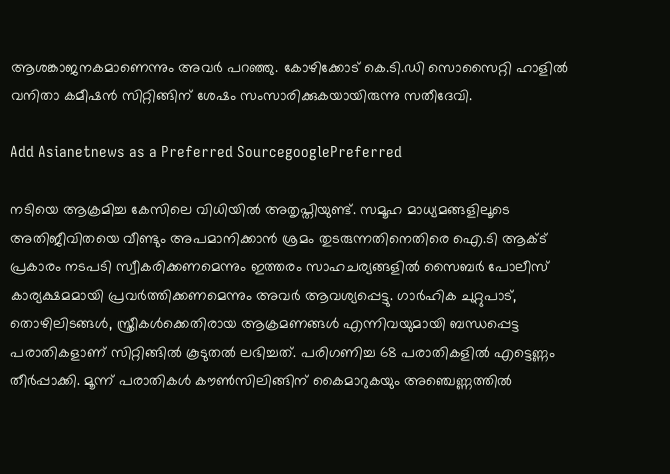ആശങ്കാജനകമാണെന്നും അവര്‍ പറഞ്ഞു. കോഴിക്കോട് കെ.ടി.ഡി സൊസൈറ്റി ഹാളില്‍ വനിതാ കമീഷന്‍ സിറ്റിങ്ങിന് ശേഷം സംസാരിക്കുകയായിരുന്നു സതീദേവി.

Add Asianetnews as a Preferred SourcegooglePreferred

നടിയെ ആക്രമിച്ച കേസിലെ വിധിയില്‍ അതൃപ്തിയുണ്ട്. സമൂഹ മാധ്യമങ്ങളിലൂടെ അതിജീവിതയെ വീണ്ടും അപമാനിക്കാന്‍ ശ്രമം തുടരുന്നതിനെതിരെ ഐ.ടി ആക്ട് പ്രകാരം നടപടി സ്വീകരിക്കണമെന്നും ഇത്തരം സാഹചര്യങ്ങളില്‍ സൈബര്‍ പോലീസ് കാര്യക്ഷമമായി പ്രവര്‍ത്തിക്കണമെന്നും അവര്‍ ആവശ്യപ്പെട്ടു. ഗാര്‍ഹിക ചുറ്റുപാട്, തൊഴിലിടങ്ങള്‍, സ്ത്രീകള്‍ക്കെതിരായ ആക്രമണങ്ങള്‍ എന്നിവയുമായി ബന്ധപ്പെട്ട പരാതികളാണ് സിറ്റിങ്ങില്‍ കൂടുതല്‍ ലഭിച്ചത്. പരിഗണിച്ച 68 പരാതികളില്‍ എട്ടെണ്ണം തീര്‍പ്പാക്കി. മൂന്ന് പരാതികള്‍ കൗണ്‍സിലിങ്ങിന് കൈമാറുകയും അഞ്ചെണ്ണത്തില്‍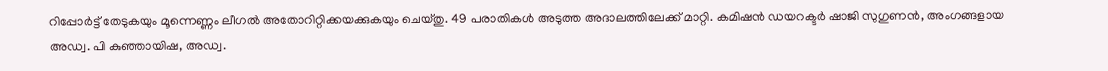റിപ്പോര്‍ട്ട് തേടുകയും മൂന്നെണ്ണം ലീഗല്‍ അതോറിറ്റിക്കയക്കുകയും ചെയ്തു. 49 പരാതികള്‍ അടുത്ത അദാലത്തിലേക്ക് മാറ്റി. കമിഷന്‍ ഡയറക്ടര്‍ ഷാജി സുഗുണന്‍, അംഗങ്ങളായ അഡ്വ. പി കുഞ്ഞായിഷ, അഡ്വ.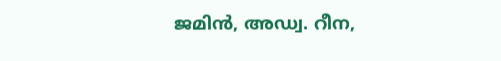ജമിന്‍, അഡ്വ. റീന,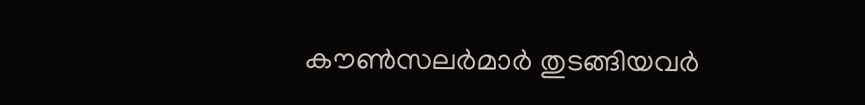കൗണ്‍സലര്‍മാര്‍ തുടങ്ങിയവര്‍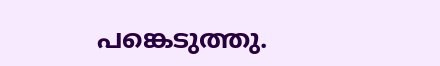പങ്കെടുത്തു.